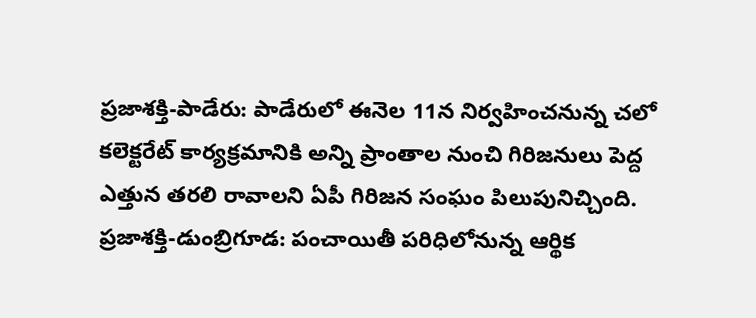ప్రజాశక్తి-పాడేరు: పాడేరులో ఈనెల 11న నిర్వహించనున్న చలో కలెక్టరేట్ కార్యక్రమానికి అన్ని ప్రాంతాల నుంచి గిరిజనులు పెద్ద ఎత్తున తరలి రావాలని ఏపీ గిరిజన సంఘం పిలుపునిచ్చింది.
ప్రజాశక్తి-డుంబ్రిగూడ: పంచాయితీ పరిధిలోనున్న ఆర్థిక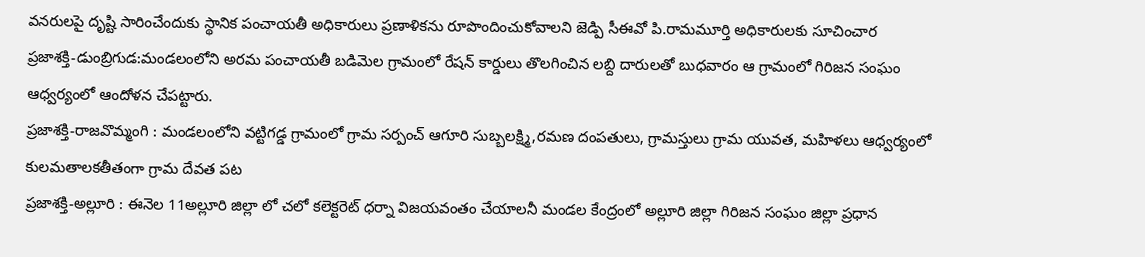వనరులపై దృష్టి సారించేందుకు స్థానిక పంచాయతీ అధికారులు ప్రణాళికను రూపొందించుకోవాలని జెడ్పి సీఈవో పి.రామమూర్తి అధికారులకు సూచించార
ప్రజాశక్తి-డుంబ్రిగుడ:మండలంలోని అరమ పంచాయతీ బడిమెల గ్రామంలో రేషన్ కార్డులు తొలగించిన లబ్ది దారులతో బుధవారం ఆ గ్రామంలో గిరిజన సంఘం ఆధ్వర్యంలో ఆందోళన చేపట్టారు.
ప్రజాశక్తి-రాజవొమ్మంగి : మండలంలోని వట్టిగడ్డ గ్రామంలో గ్రామ సర్పంచ్ ఆగూరి సుబ్బలక్ష్మి,రమణ దంపతులు, గ్రామస్తులు గ్రామ యువత, మహిళలు ఆధ్వర్యంలో కులమతాలకతీతంగా గ్రామ దేవత పట
ప్రజాశక్తి-అల్లూరి : ఈనెల 11అల్లూరి జిల్లా లో చలో కలెక్టరెట్ ధర్నా విజయవంతం చేయాలనీ మండల కేంద్రంలో అల్లూరి జిల్లా గిరిజన సంఘం జిల్లా ప్రధాన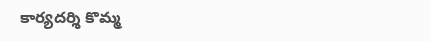కార్యదర్శి కొమ్మ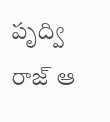పృద్వి రాజ్ ఆ